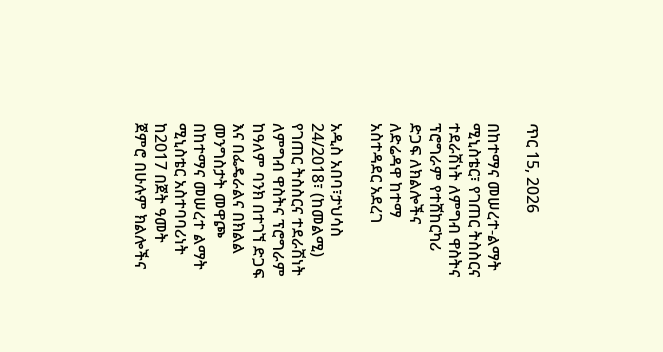ጥር 15, 2026

በከተማና መሠረተ-ልማት ሚኒስቴር፣ የገጠር ትስስርና ተደራሽነት ለምግብ ዋስትና ፕሮግራም የተሸከርካሪ ድጋፍ ለክልሎችና ለድሬዳዋ ከተማ አስተዳደር አደረገ

አዲስ አበባ፣ታህሳስ 24/2018፣ (ከመልሚ) የገጠር ትስስርና ተደራሽነት ለምግብ ዋስትና ፕሮግራም ከዓለም ባንክ በተገኘ ድጋፍ እና በፌዴራልና በክልል መንግስታት መዋጮ በከተማና መሠረተ ልማት ሚኒስቴር አስተባባሪነት ከ2017 በጀት ዓመት ጀምሮ በሁሉም ክልሎችና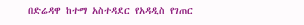በድሬዳዋ ከተማ አስተዳደር የአዳዲስ የገጠር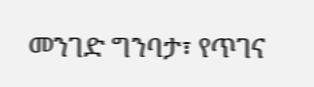መንገድ ግንባታ፣ የጥገና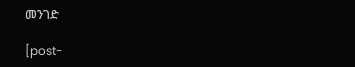መንገድ

[post-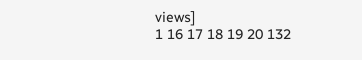views]
1 16 17 18 19 20 132